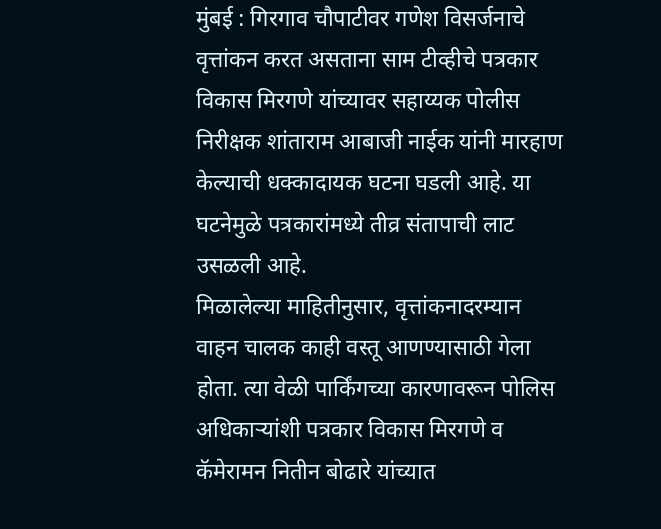मुंबई : गिरगाव चौपाटीवर गणेश विसर्जनाचे वृत्तांकन करत असताना साम टीव्हीचे पत्रकार विकास मिरगणे यांच्यावर सहाय्यक पोलीस निरीक्षक शांताराम आबाजी नाईक यांनी मारहाण केल्याची धक्कादायक घटना घडली आहे. या घटनेमुळे पत्रकारांमध्ये तीव्र संतापाची लाट उसळली आहे.
मिळालेल्या माहितीनुसार, वृत्तांकनादरम्यान वाहन चालक काही वस्तू आणण्यासाठी गेला होता. त्या वेळी पार्किंगच्या कारणावरून पोलिस अधिकाऱ्यांशी पत्रकार विकास मिरगणे व कॅमेरामन नितीन बोढारे यांच्यात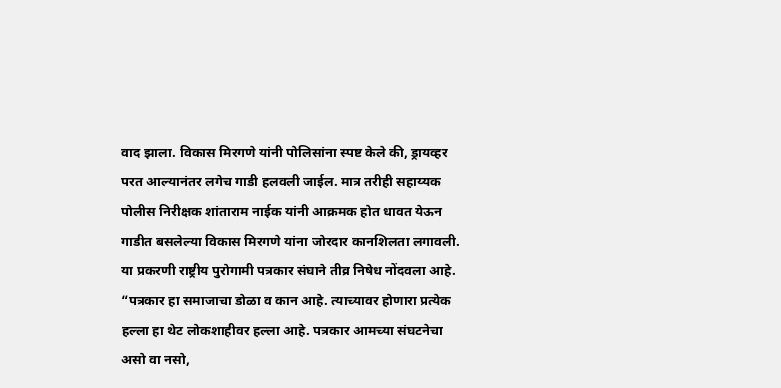वाद झाला. विकास मिरगणे यांनी पोलिसांना स्पष्ट केले की, ड्रायव्हर परत आल्यानंतर लगेच गाडी हलवली जाईल. मात्र तरीही सहाय्यक पोलीस निरीक्षक शांताराम नाईक यांनी आक्रमक होत धावत येऊन गाडीत बसलेल्या विकास मिरगणे यांना जोरदार कानशिलता लगावली.
या प्रकरणी राष्ट्रीय पुरोगामी पत्रकार संघाने तीव्र निषेध नोंदवला आहे. “पत्रकार हा समाजाचा डोळा व कान आहे. त्याच्यावर होणारा प्रत्येक हल्ला हा थेट लोकशाहीवर हल्ला आहे. पत्रकार आमच्या संघटनेचा असो वा नसो,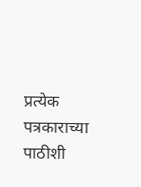प्रत्येक पत्रकाराच्या पाठीशी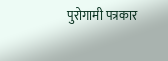पुरोगामी पत्रकार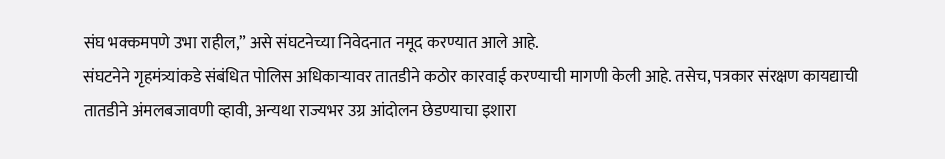संघ भक्कमपणे उभा राहील,” असे संघटनेच्या निवेदनात नमूद करण्यात आले आहे.
संघटनेने गृहमंत्र्यांकडे संबंधित पोलिस अधिकाऱ्यावर तातडीने कठोर कारवाई करण्याची मागणी केली आहे. तसेच, पत्रकार संरक्षण कायद्याची तातडीने अंमलबजावणी व्हावी, अन्यथा राज्यभर उग्र आंदोलन छेडण्याचा इशारा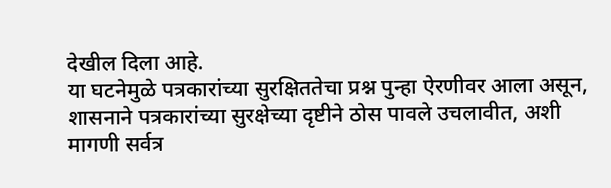देखील दिला आहे.
या घटनेमुळे पत्रकारांच्या सुरक्षिततेचा प्रश्न पुन्हा ऐरणीवर आला असून, शासनाने पत्रकारांच्या सुरक्षेच्या दृष्टीने ठोस पावले उचलावीत, अशी मागणी सर्वत्र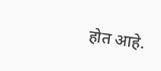होत आहे.